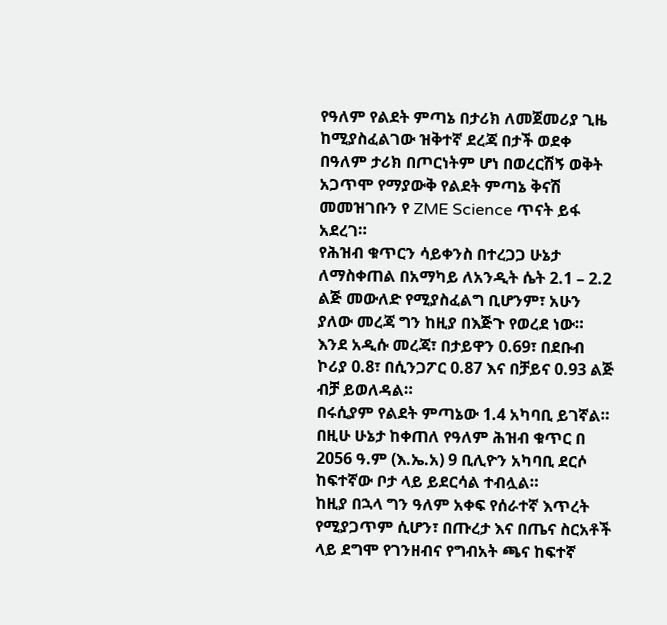የዓለም የልደት ምጣኔ በታሪክ ለመጀመሪያ ጊዜ ከሚያስፈልገው ዝቅተኛ ደረጃ በታች ወደቀ
በዓለም ታሪክ በጦርነትም ሆነ በወረርሽኝ ወቅት አጋጥሞ የማያውቅ የልደት ምጣኔ ቅናሽ መመዝገቡን የ ZME Science ጥናት ይፋ አደረገ።
የሕዝብ ቁጥርን ሳይቀንስ በተረጋጋ ሁኔታ ለማስቀጠል በአማካይ ለአንዲት ሴት 2.1 – 2.2 ልጅ መውለድ የሚያስፈልግ ቢሆንም፣ አሁን ያለው መረጃ ግን ከዚያ በእጅጉ የወረደ ነው።
እንደ አዲሱ መረጃ፣ በታይዋን 0.69፣ በደቡብ ኮሪያ 0.8፣ በሲንጋፖር 0.87 እና በቻይና 0.93 ልጅ ብቻ ይወለዳል።
በሩሲያም የልደት ምጣኔው 1.4 አካባቢ ይገኛል።
በዚሁ ሁኔታ ከቀጠለ የዓለም ሕዝብ ቁጥር በ 2056 ዓ.ም (እ.ኤ.አ) 9 ቢሊዮን አካባቢ ደርሶ ከፍተኛው ቦታ ላይ ይደርሳል ተብሏል።
ከዚያ በኋላ ግን ዓለም አቀፍ የሰራተኛ እጥረት የሚያጋጥም ሲሆን፣ በጡረታ እና በጤና ስርአቶች ላይ ደግሞ የገንዘብና የግብአት ጫና ከፍተኛ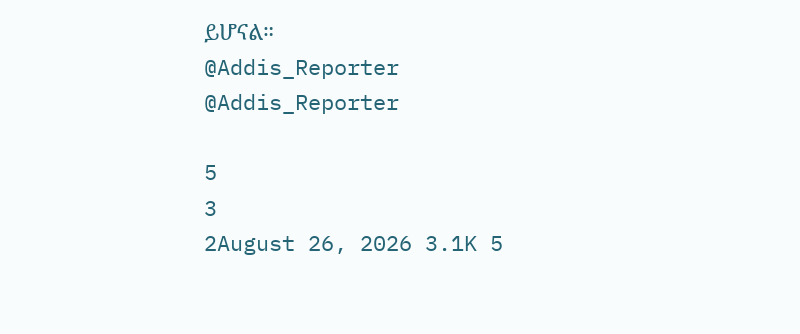ይሆናል።
@Addis_Reporter
@Addis_Reporter

5
3
2August 26, 2026 3.1K 5